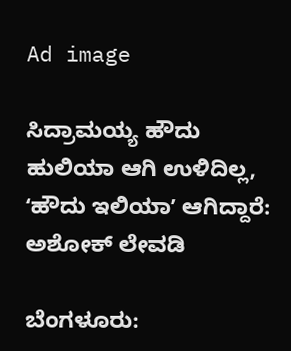Ad image

ಸಿದ್ರಾಮಯ್ಯ ಹೌದು ಹುಲಿಯಾ ಆಗಿ ಉಳಿದಿಲ್ಲ, ʻಹೌದು ಇಲಿಯಾʼ ಆಗಿದ್ದಾರೆ: ಅಶೋಕ್‌ ಲೇವಡಿ

ಬೆಂಗಳೂರು: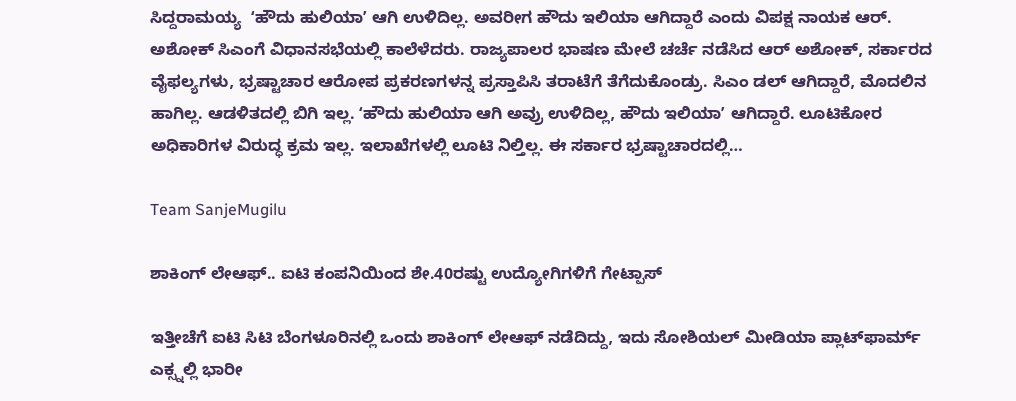ಸಿದ್ದರಾಮಯ್ಯ  ʻಹೌದು ಹುಲಿಯಾʼ ಆಗಿ ಉಳಿದಿಲ್ಲ. ಅವರೀಗ ಹೌದು ಇಲಿಯಾ ಆಗಿದ್ದಾರೆ ಎಂದು ವಿಪಕ್ಷ ನಾಯಕ ಆರ್. ಅಶೋಕ್ ಸಿಎಂಗೆ ವಿಧಾನಸಭೆಯಲ್ಲಿ ಕಾಲೆಳೆದರು. ರಾಜ್ಯಪಾಲರ ಭಾಷಣ ಮೇಲೆ ಚರ್ಚೆ ನಡೆಸಿದ ಆರ್ ಅಶೋಕ್, ಸರ್ಕಾರದ ವೈಫಲ್ಯಗಳು, ಭ್ರಷ್ಟಾಚಾರ ಆರೋಪ ಪ್ರಕರಣಗಳನ್ನ ಪ್ರಸ್ತಾಪಿಸಿ ತರಾಟೆಗೆ ತೆಗೆದುಕೊಂಡ್ರು. ಸಿಎಂ ಡಲ್ ಆಗಿದ್ದಾರೆ, ಮೊದಲಿನ ಹಾಗಿಲ್ಲ. ಆಡಳಿತದಲ್ಲಿ ಬಿಗಿ ಇಲ್ಲ. ʻಹೌದು ಹುಲಿಯಾ ಆಗಿ ಅವ್ರು ಉಳಿದಿಲ್ಲ, ಹೌದು ಇಲಿಯಾʼ ಆಗಿದ್ದಾರೆ. ಲೂಟಿಕೋರ ಅಧಿಕಾರಿಗಳ ವಿರುದ್ಧ ಕ್ರಮ ಇಲ್ಲ. ಇಲಾಖೆಗಳಲ್ಲಿ ಲೂಟಿ ನಿಲ್ತಿಲ್ಲ. ಈ ಸರ್ಕಾರ ಭ್ರಷ್ಟಾಚಾರದಲ್ಲಿ…

Team SanjeMugilu

ಶಾಕಿಂಗ್ ಲೇಆಫ್.. ಐಟಿ ಕಂಪನಿಯಿಂದ ಶೇ.40ರಷ್ಟು ಉದ್ಯೋಗಿಗಳಿಗೆ ಗೇಟ್ಪಾಸ್

ಇತ್ತೀಚೆಗೆ ಐಟಿ ಸಿಟಿ ಬೆಂಗಳೂರಿನಲ್ಲಿ ಒಂದು ಶಾಕಿಂಗ್ ಲೇಆಫ್ ನಡೆದಿದ್ದು, ಇದು ಸೋಶಿಯಲ್ ಮೀಡಿಯಾ ಪ್ಲಾಟ್‌ಫಾರ್ಮ್ ಎಕ್ಸ್ನಲ್ಲಿ ಭಾರೀ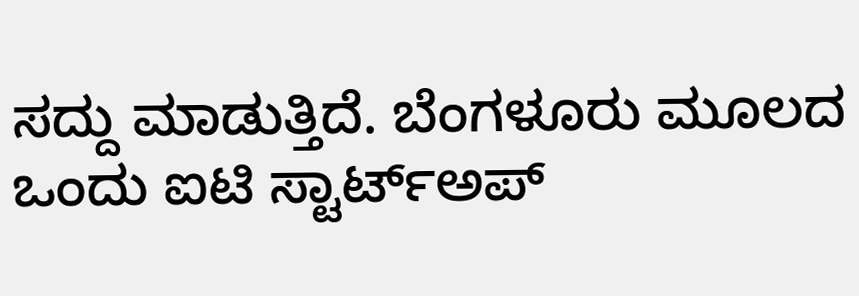ಸದ್ದು ಮಾಡುತ್ತಿದೆ. ಬೆಂಗಳೂರು ಮೂಲದ ಒಂದು ಐಟಿ ಸ್ಟಾರ್ಟ್‌ಅಪ್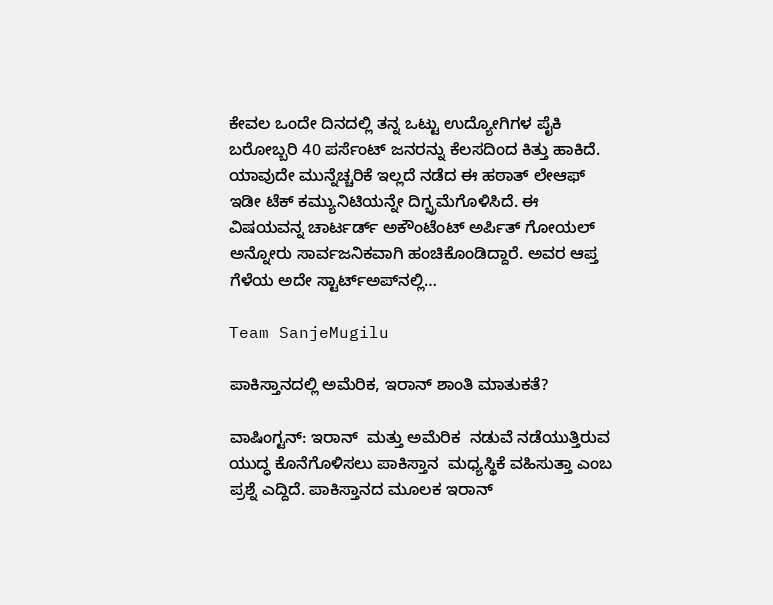ಕೇವಲ ಒಂದೇ ದಿನದಲ್ಲಿ ತನ್ನ ಒಟ್ಟು ಉದ್ಯೋಗಿಗಳ ಪೈಕಿ ಬರೋಬ್ಬರಿ 40 ಪರ್ಸೆಂಟ್ ಜನರನ್ನು ಕೆಲಸದಿಂದ ಕಿತ್ತು ಹಾಕಿದೆ. ಯಾವುದೇ ಮುನ್ನೆಚ್ಚರಿಕೆ ಇಲ್ಲದೆ ನಡೆದ ಈ ಹಠಾತ್ ಲೇಆಫ್ ಇಡೀ ಟೆಕ್ ಕಮ್ಯುನಿಟಿಯನ್ನೇ ದಿಗ್ಭ್ರಮೆಗೊಳಿಸಿದೆ. ಈ ವಿಷಯವನ್ನ ಚಾರ್ಟರ್ಡ್ ಅಕೌಂಟೆಂಟ್ ಅರ್ಪಿತ್ ಗೋಯಲ್ ಅನ್ನೋರು ಸಾರ್ವಜನಿಕವಾಗಿ ಹಂಚಿಕೊಂಡಿದ್ದಾರೆ. ಅವರ ಆಪ್ತ ಗೆಳೆಯ ಅದೇ ಸ್ಟಾರ್ಟ್‌ಅಪ್‌ನಲ್ಲಿ…

Team SanjeMugilu

ಪಾಕಿಸ್ತಾನದಲ್ಲಿ ಅಮೆರಿಕ, ಇರಾನ್‌ ಶಾಂತಿ ಮಾತುಕತೆ?

ವಾಷಿಂಗ್ಟನ್‌: ಇರಾನ್‌  ಮತ್ತು ಅಮೆರಿಕ  ನಡುವೆ ನಡೆಯುತ್ತಿರುವ ಯುದ್ಧ ಕೊನೆಗೊಳಿಸಲು ಪಾಕಿಸ್ತಾನ  ಮಧ್ಯಸ್ಥಿಕೆ ವಹಿಸುತ್ತಾ ಎಂಬ ಪ್ರಶ್ನೆ ಎದ್ದಿದೆ. ಪಾಕಿಸ್ತಾನದ ಮೂಲಕ ಇರಾನ್‌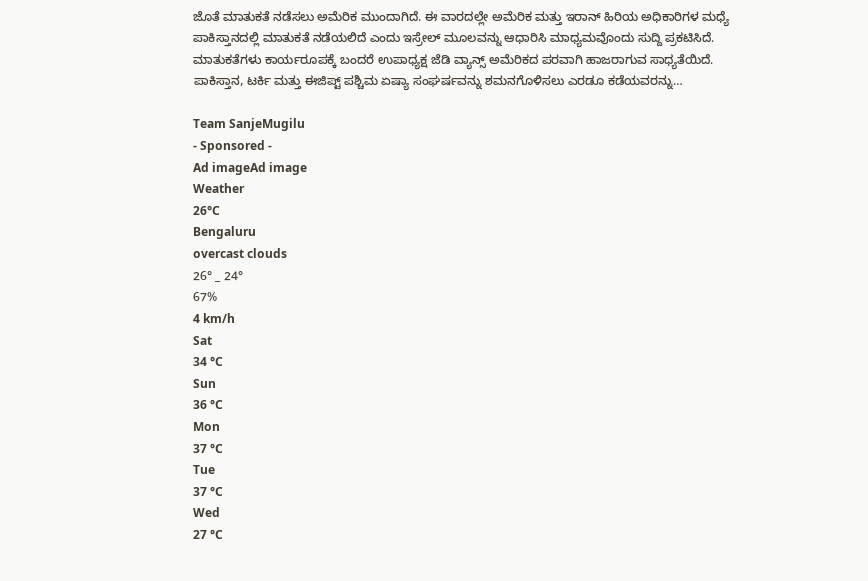ಜೊತೆ ಮಾತುಕತೆ ನಡೆಸಲು ಅಮೆರಿಕ ಮುಂದಾಗಿದೆ. ಈ ವಾರದಲ್ಲೇ ಅಮೆರಿಕ ಮತ್ತು ಇರಾನ್‌ ಹಿರಿಯ ಅಧಿಕಾರಿಗಳ ಮಧ್ಯೆ ಪಾಕಿಸ್ತಾನದಲ್ಲಿ ಮಾತುಕತೆ ನಡೆಯಲಿದೆ ಎಂದು ಇಸ್ರೇಲ್‌ ಮೂಲವನ್ನು ಆಧಾರಿಸಿ ಮಾಧ್ಯಮವೊಂದು ಸುದ್ದಿ ಪ್ರಕಟಿಸಿದೆ. ಮಾತುಕತೆಗಳು ಕಾರ್ಯರೂಪಕ್ಕೆ ಬಂದರೆ ಉಪಾಧ್ಯಕ್ಷ ಜೆಡಿ ವ್ಯಾನ್ಸ್ ಅಮೆರಿಕದ ಪರವಾಗಿ ಹಾಜರಾಗುವ ಸಾಧ್ಯತೆಯಿದೆ. ಪಾಕಿಸ್ತಾನ, ಟರ್ಕಿ ಮತ್ತು ಈಜಿಪ್ಟ್ ಪಶ್ಚಿಮ ಏಷ್ಯಾ ಸಂಘರ್ಷವನ್ನು ಶಮನಗೊಳಿಸಲು ಎರಡೂ ಕಡೆಯವರನ್ನು…

Team SanjeMugilu
- Sponsored -
Ad imageAd image
Weather
26°C
Bengaluru
overcast clouds
26° _ 24°
67%
4 km/h
Sat
34 °C
Sun
36 °C
Mon
37 °C
Tue
37 °C
Wed
27 °C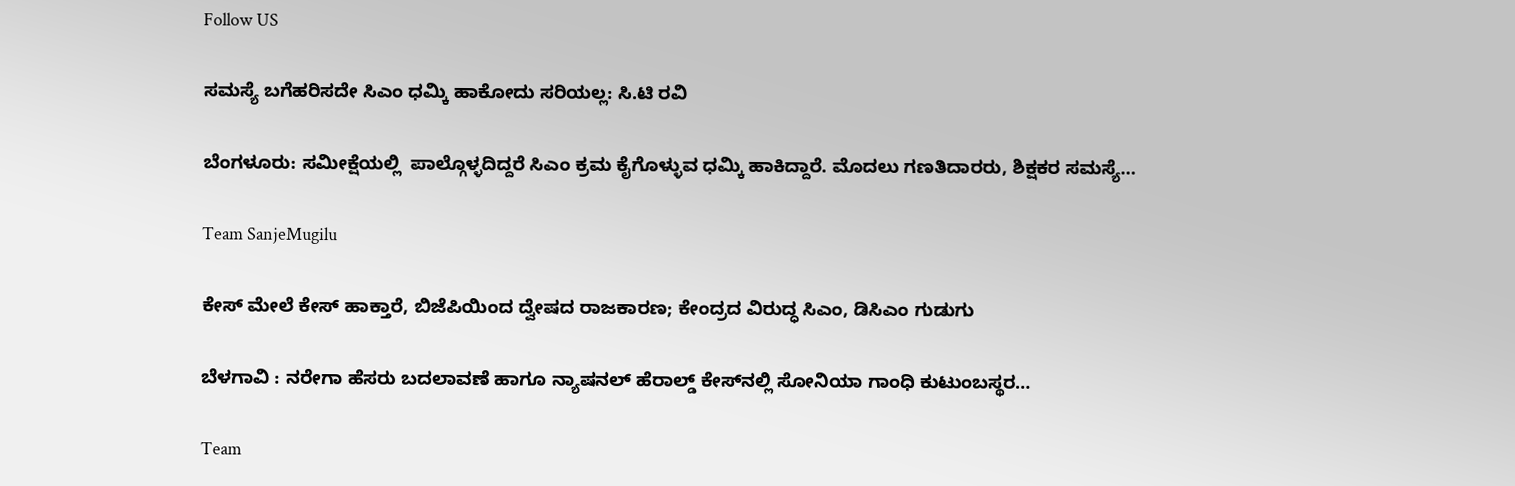Follow US

ಸಮಸ್ಯೆ ಬಗೆಹರಿಸದೇ ಸಿಎಂ ಧಮ್ಕಿ ಹಾಕೋದು ಸರಿಯಲ್ಲ: ಸಿ.ಟಿ ರವಿ

ಬೆಂಗಳೂರು: ಸಮೀಕ್ಷೆಯಲ್ಲಿ  ಪಾಲ್ಗೊಳ್ಳದಿದ್ದರೆ ಸಿಎಂ ಕ್ರಮ ಕೈಗೊಳ್ಳುವ ಧಮ್ಕಿ ಹಾಕಿದ್ದಾರೆ. ಮೊದಲು ಗಣತಿದಾರರು, ಶಿಕ್ಷಕರ ಸಮಸ್ಯೆ…

Team SanjeMugilu

ಕೇಸ್ ಮೇಲೆ ಕೇಸ್ ಹಾಕ್ತಾರೆ, ಬಿಜೆಪಿಯಿಂದ ದ್ವೇಷದ ರಾಜಕಾರಣ; ಕೇಂದ್ರದ ವಿರುದ್ಧ ಸಿಎಂ, ಡಿಸಿಎಂ ಗುಡುಗು

ಬೆಳಗಾವಿ : ನರೇಗಾ ಹೆಸರು ಬದಲಾವಣೆ ಹಾಗೂ ನ್ಯಾಷನಲ್ ಹೆರಾಲ್ಡ್ ಕೇಸ್‌ನಲ್ಲಿ ಸೋನಿಯಾ ಗಾಂಧಿ ಕುಟುಂಬಸ್ಥರ…

Team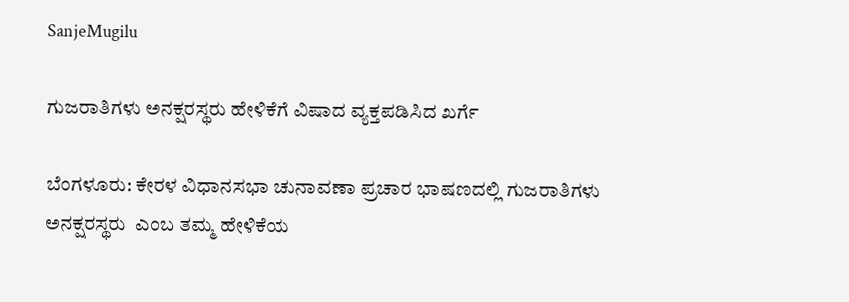SanjeMugilu

ಗುಜರಾತಿಗಳು ಅನಕ್ಷರಸ್ಥರು ಹೇಳಿಕೆಗೆ ವಿಷಾದ ವ್ಯಕ್ತಪಡಿಸಿದ ಖರ್ಗೆ

ಬೆಂಗಳೂರು: ಕೇರಳ ವಿಧಾನಸಭಾ ಚುನಾವಣಾ ಪ್ರಚಾರ ಭಾಷಣದಲ್ಲಿ ಗುಜರಾತಿಗಳು ಅನಕ್ಷರಸ್ಥರು  ಎಂಬ ತಮ್ಮ ಹೇಳಿಕೆಯ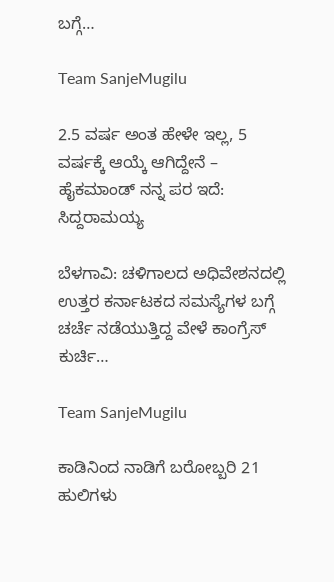ಬಗ್ಗೆ…

Team SanjeMugilu

2.5 ವರ್ಷ ಅಂತ ಹೇಳೇ ಇಲ್ಲ, 5 ವರ್ಷಕ್ಕೆ ಆಯ್ಕೆ ಆಗಿದ್ದೇನೆ – ಹೈಕಮಾಂಡ್‌ ನನ್ನ ಪರ ಇದೆ: ಸಿದ್ದರಾಮಯ್ಯ

ಬೆಳಗಾವಿ: ಚಳಿಗಾಲದ ಅಧಿವೇಶನದಲ್ಲಿ  ಉತ್ತರ ಕರ್ನಾಟಕದ ಸಮಸ್ಯೆಗಳ ಬಗ್ಗೆ ಚರ್ಚೆ ನಡೆಯುತ್ತಿದ್ದ ವೇಳೆ ಕಾಂಗ್ರೆಸ್ ಕುರ್ಚಿ…

Team SanjeMugilu

ಕಾಡಿನಿಂದ ನಾಡಿಗೆ ಬರೋಬ್ಬರಿ 21 ಹುಲಿಗಳು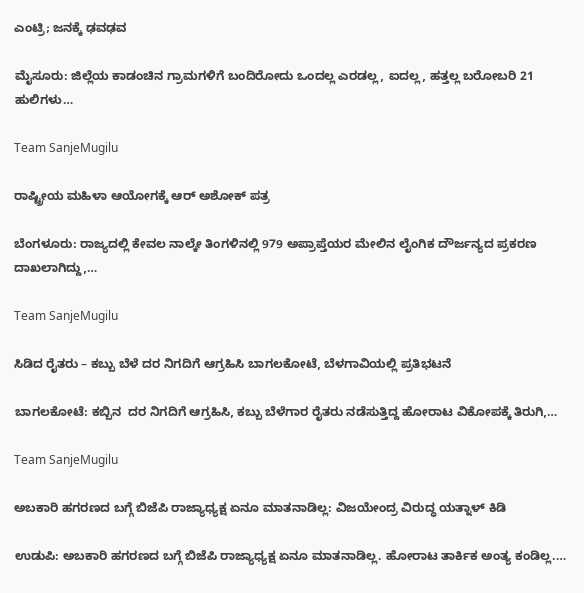ಎಂಟ್ರಿ; ಜನಕ್ಕೆ ಢವಢವ

ಮೈಸೂರು: ಜಿಲ್ಲೆಯ ಕಾಡಂಚಿನ ಗ್ರಾಮಗಳಿಗೆ ಬಂದಿರೋದು ಒಂದಲ್ಲ ಎರಡಲ್ಲ, ಐದಲ್ಲ, ಹತ್ತಲ್ಲ‌ ಬರೋಬರಿ 21 ಹುಲಿಗಳು…

Team SanjeMugilu

ರಾಷ್ಟ್ರೀಯ ಮಹಿಳಾ ಆಯೋಗಕ್ಕೆ ಆರ್ ಅಶೋಕ್ ಪತ್ರ

ಬೆಂಗಳೂರು: ರಾಜ್ಯದಲ್ಲಿ ಕೇವಲ ನಾಲ್ಕೇ ತಿಂಗಳಿನಲ್ಲಿ 979 ಅಪ್ರಾಪ್ತೆಯರ ಮೇಲಿನ ಲೈಂಗಿಕ ದೌರ್ಜನ್ಯದ ಪ್ರಕರಣ ದಾಖಲಾಗಿದ್ದು,…

Team SanjeMugilu

ಸಿಡಿದ ರೈತರು – ಕಬ್ಬು ಬೆಳೆ ದರ ನಿಗದಿಗೆ ಆಗ್ರಹಿಸಿ ಬಾಗಲಕೋಟೆ, ಬೆಳಗಾವಿಯಲ್ಲಿ ಪ್ರತಿಭಟನೆ

ಬಾಗಲಕೋಟೆ: ಕಬ್ಬಿನ  ದರ ನಿಗದಿಗೆ ಆಗ್ರಹಿಸಿ, ಕಬ್ಬು ಬೆಳೆಗಾರ ರೈತರು ನಡೆಸುತ್ತಿದ್ದ ಹೋರಾಟ ವಿಕೋಪಕ್ಕೆ ತಿರುಗಿ,…

Team SanjeMugilu

ಅಬಕಾರಿ ಹಗರಣದ ಬಗ್ಗೆ ಬಿಜೆಪಿ ರಾಜ್ಯಾಧ್ಯಕ್ಷ ಏನೂ ಮಾತನಾಡಿಲ್ಲ: ವಿಜಯೇಂದ್ರ ವಿರುದ್ಧ ಯತ್ನಾಳ್ ಕಿಡಿ

ಉಡುಪಿ: ಅಬಕಾರಿ ಹಗರಣದ ಬಗ್ಗೆ ಬಿಜೆಪಿ ರಾಜ್ಯಾಧ್ಯಕ್ಷ ಏನೂ ಮಾತನಾಡಿಲ್ಲ. ಹೋರಾಟ ತಾರ್ಕಿಕ ಅಂತ್ಯ ಕಂಡಿಲ್ಲ.…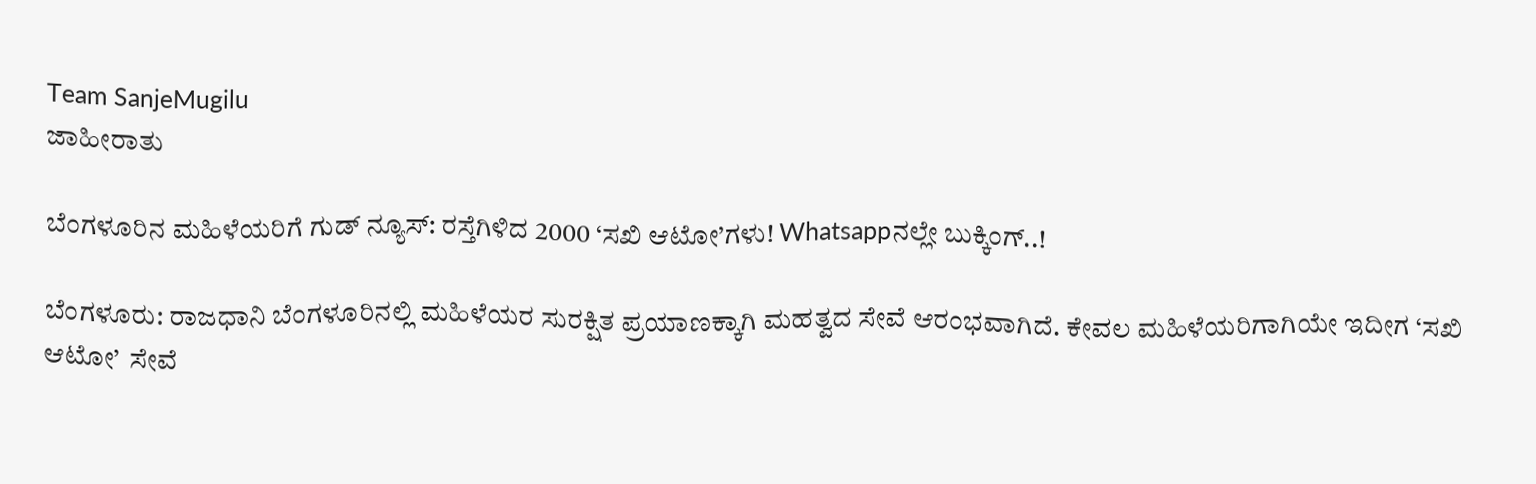Team SanjeMugilu
ಜಾಹೀರಾತು

ಬೆಂಗಳೂರಿನ ಮಹಿಳೆಯರಿಗೆ ಗುಡ್ ನ್ಯೂಸ್: ರಸ್ತೆಗಿಳಿದ 2000 ‘ಸಖಿ ಆಟೋ’ಗಳು! Whatsappನಲ್ಲೇ ಬುಕ್ಕಿಂಗ್..!

ಬೆಂಗಳೂರು: ರಾಜಧಾನಿ ಬೆಂಗಳೂರಿನಲ್ಲಿ ಮಹಿಳೆಯರ ಸುರಕ್ಷಿತ ಪ್ರಯಾಣಕ್ಕಾಗಿ ಮಹತ್ವದ ಸೇವೆ ಆರಂಭವಾಗಿದೆ. ಕೇವಲ ಮಹಿಳೆಯರಿಗಾಗಿಯೇ ಇದೀಗ ‘ಸಖಿ ಆಟೋ’  ಸೇವೆ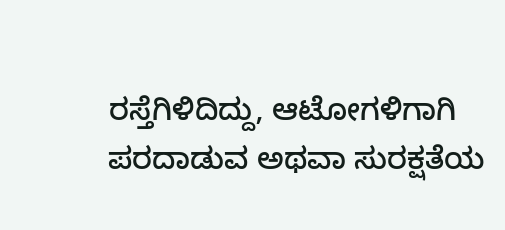ರಸ್ತೆಗಿಳಿದಿದ್ದು, ಆಟೋಗಳಿಗಾಗಿ ಪರದಾಡುವ ಅಥವಾ ಸುರಕ್ಷತೆಯ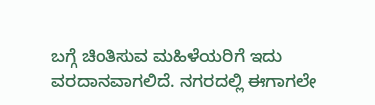ಬಗ್ಗೆ ಚಿಂತಿಸುವ ಮಹಿಳೆಯರಿಗೆ ಇದು ವರದಾನವಾಗಲಿದೆ. ನಗರದಲ್ಲಿ ಈಗಾಗಲೇ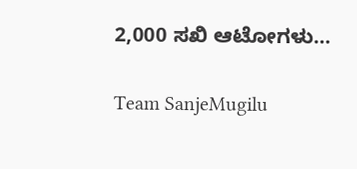2,000 ಸಖಿ ಆಟೋಗಳು…

Team SanjeMugilu